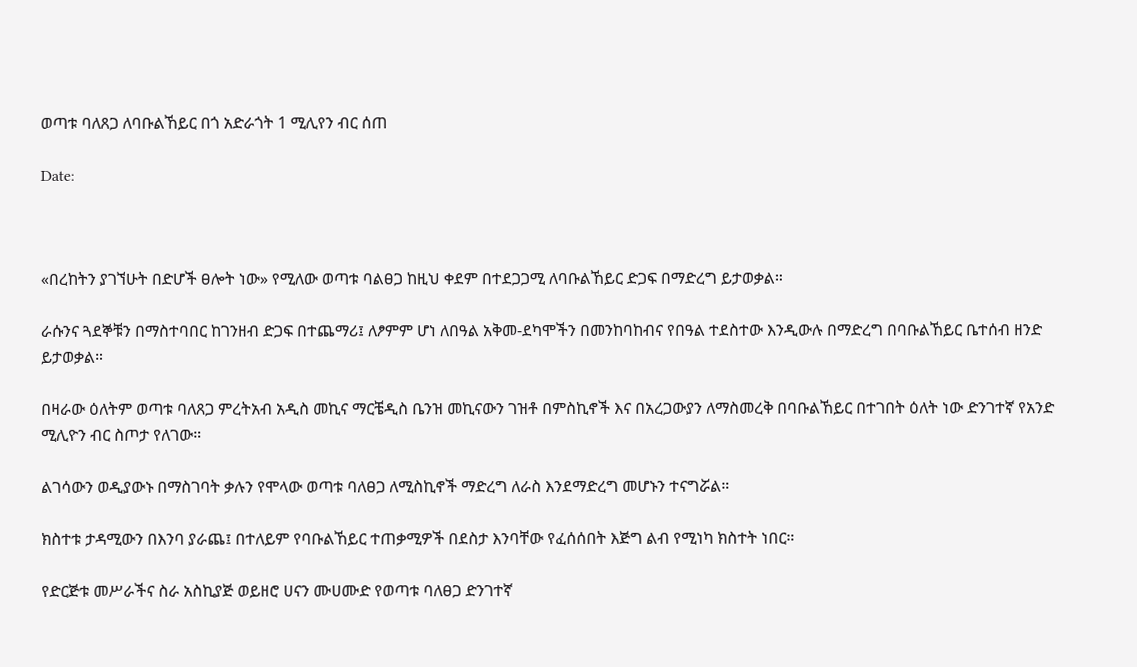ወጣቱ ባለጸጋ ለባቡልኸይር በጎ አድራጎት 1 ሚሊየን ብር ሰጠ

Date:



«በረከትን ያገኘሁት በድሆች ፀሎት ነው» የሚለው ወጣቱ ባልፀጋ ከዚህ ቀደም በተደጋጋሚ ለባቡልኸይር ድጋፍ በማድረግ ይታወቃል።

ራሱንና ጓደኞቹን በማስተባበር ከገንዘብ ድጋፍ በተጨማሪ፤ ለፆምም ሆነ ለበዓል አቅመ-ደካሞችን በመንከባከብና የበዓል ተደስተው እንዲውሉ በማድረግ በባቡልኸይር ቤተሰብ ዘንድ ይታወቃል።

በዛራው ዕለትም ወጣቱ ባለጸጋ ምረትአብ አዲስ መኪና ማርቼዲስ ቤንዝ መኪናውን ገዝቶ በምስኪኖች እና በአረጋውያን ለማስመረቅ በባቡልኸይር በተገበት ዕለት ነው ድንገተኛ የአንድ ሚሊዮን ብር ስጦታ የለገው።

ልገሳውን ወዲያውኑ በማስገባት ቃሉን የሞላው ወጣቱ ባለፀጋ ለሚስኪኖች ማድረግ ለራስ እንደማድረግ መሆኑን ተናግሯል።

ክስተቱ ታዳሚውን በእንባ ያራጨ፤ በተለይም የባቡልኸይር ተጠቃሚዎች በደስታ እንባቸው የፈሰሰበት እጅግ ልብ የሚነካ ክስተት ነበር።

የድርጅቱ መሥራችና ስራ አስኪያጅ ወይዘሮ ሀናን ሙሀሙድ የወጣቱ ባለፀጋ ድንገተኛ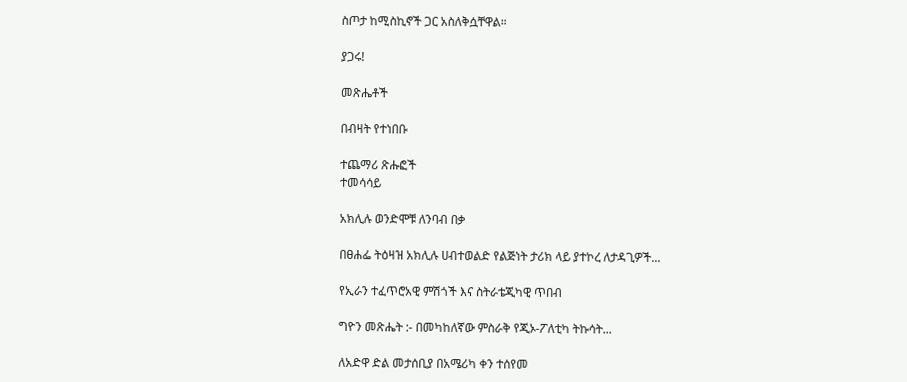ስጦታ ከሚስኪኖች ጋር አስለቅሷቸዋል።

ያጋሩ!

መጽሔቶች

በብዛት የተነበቡ

ተጨማሪ ጽሑፎች
ተመሳሳይ

አክሊሉ ወንድሞቹ ለንባብ በቃ

በፀሐፌ ትዕዛዝ አክሊሉ ሀብተወልድ የልጅነት ታሪክ ላይ ያተኮረ ለታዳጊዎች...

የኢራን ተፈጥሮአዊ ምሽጎች እና ስትራቴጂካዊ ጥበብ

ግዮን መጽሔት :- በመካከለኛው ምስራቅ የጂኦ-ፖለቲካ ትኩሳት...

ለአድዋ ድል መታሰቢያ በአሜሪካ ቀን ተሰየመ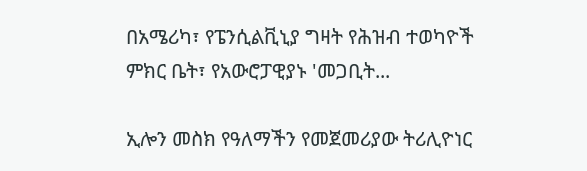በአሜሪካ፣ የፔንሲልቪኒያ ግዛት የሕዝብ ተወካዮች ምክር ቤት፣ የአውሮፓዊያኑ 'መጋቢት...

ኢሎን መስክ የዓለማችን የመጀመሪያው ትሪሊዮነር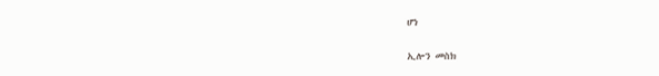ሆነ

ኢሎን መስክ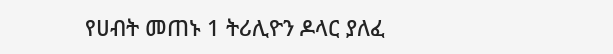የሀብት መጠኑ 1 ትሪሊዮን ዶላር ያለፈ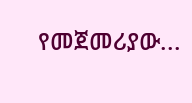የመጀመሪያው...